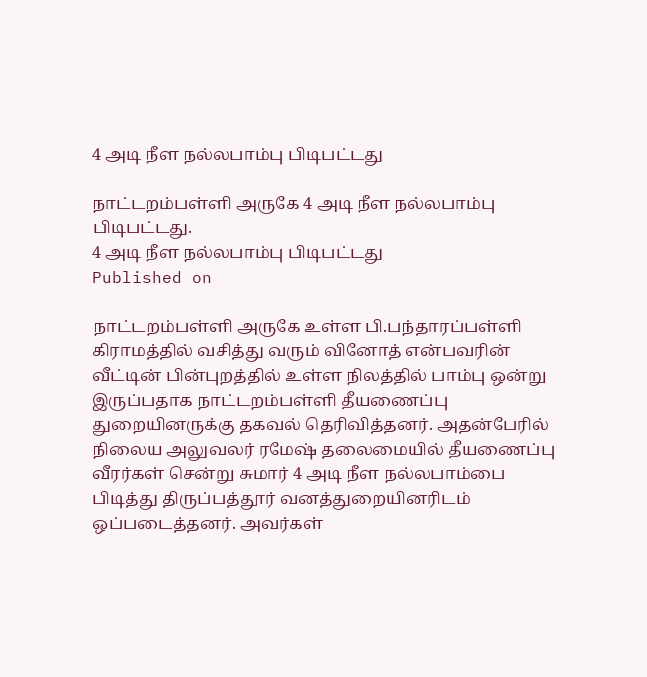4 அடி நீள நல்லபாம்பு பிடிபட்டது

நாட்டறம்பள்ளி அருகே 4 அடி நீள நல்லபாம்பு பிடிபட்டது.
4 அடி நீள நல்லபாம்பு பிடிபட்டது
Published on

நாட்டறம்பள்ளி அருகே உள்ள பி.பந்தாரப்பள்ளி கிராமத்தில் வசித்து வரும் வினோத் என்பவரின் வீட்டின் பின்புறத்தில் உள்ள நிலத்தில் பாம்பு ஒன்று இருப்பதாக நாட்டறம்பள்ளி தீயணைப்பு துறையினருக்கு தகவல் தெரிவித்தனர். அதன்பேரில் நிலைய அலுவலர் ரமேஷ் தலைமையில் தீயணைப்பு வீரர்கள் சென்று சுமார் 4 அடி நீள நல்லபாம்பை பிடித்து திருப்பத்தூர் வனத்துறையினரிடம் ஒப்படைத்தனர். அவர்கள்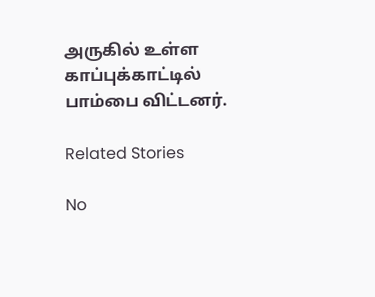அருகில் உள்ள காப்புக்காட்டில் பாம்பை விட்டனர்.

Related Stories

No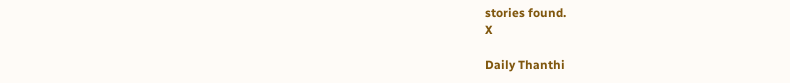stories found.
X

Daily Thanthi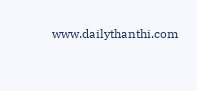www.dailythanthi.com